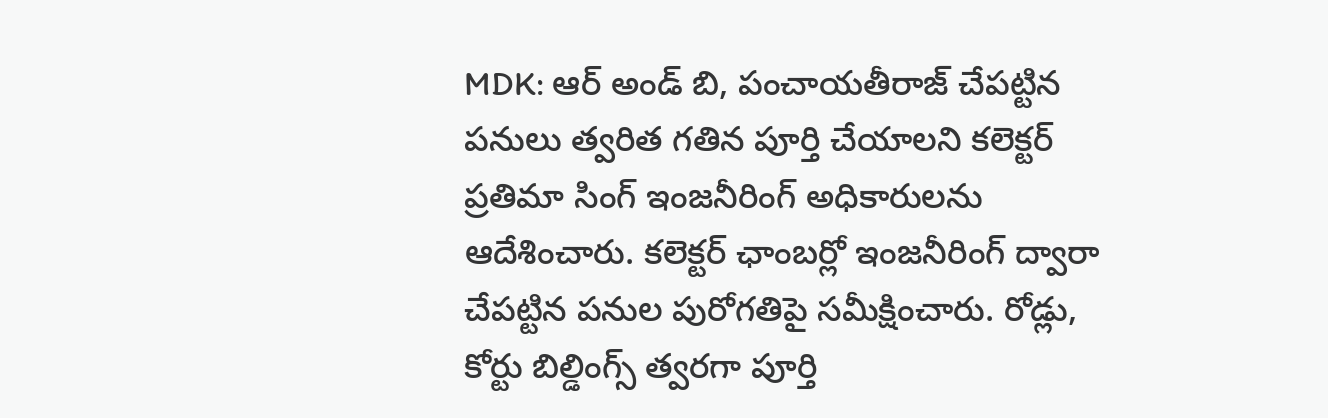MDK: ఆర్ అండ్ బి, పంచాయతీరాజ్ చేపట్టిన పనులు త్వరిత గతిన పూర్తి చేయాలని కలెక్టర్ ప్రతిమా సింగ్ ఇంజనీరింగ్ అధికారులను ఆదేశించారు. కలెక్టర్ ఛాంబర్లో ఇంజనీరింగ్ ద్వారా చేపట్టిన పనుల పురోగతిపై సమీక్షించారు. రోడ్లు, కోర్టు బిల్డింగ్స్ త్వరగా పూర్తి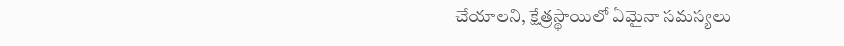చేయాలని, క్షేత్రస్థాయిలో ఏమైనా సమస్యలు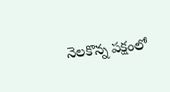నెలకొన్న పక్షంలో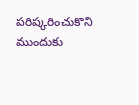పరిష్కరించుకొని ముందుకు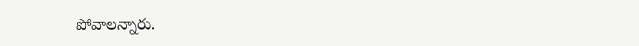పోవాలన్నారు.